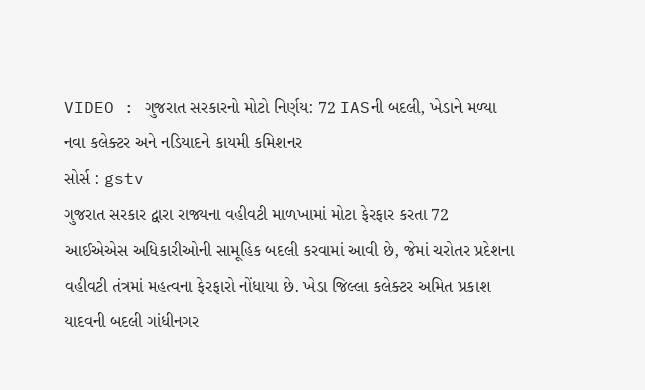VIDEO : ગુજરાત સરકારનો મોટો નિર્ણય: 72 IASની બદલી, ખેડાને મળ્યા નવા કલેક્ટર અને નડિયાદને કાયમી કમિશનર
સોર્સ : gstv
ગુજરાત સરકાર દ્વારા રાજ્યના વહીવટી માળખામાં મોટા ફેરફાર કરતા 72 આઈએએસ અધિકારીઓની સામૂહિક બદલી કરવામાં આવી છે, જેમાં ચરોતર પ્રદેશના વહીવટી તંત્રમાં મહત્વના ફેરફારો નોંધાયા છે. ખેડા જિલ્લા કલેક્ટર અમિત પ્રકાશ યાદવની બદલી ગાંધીનગર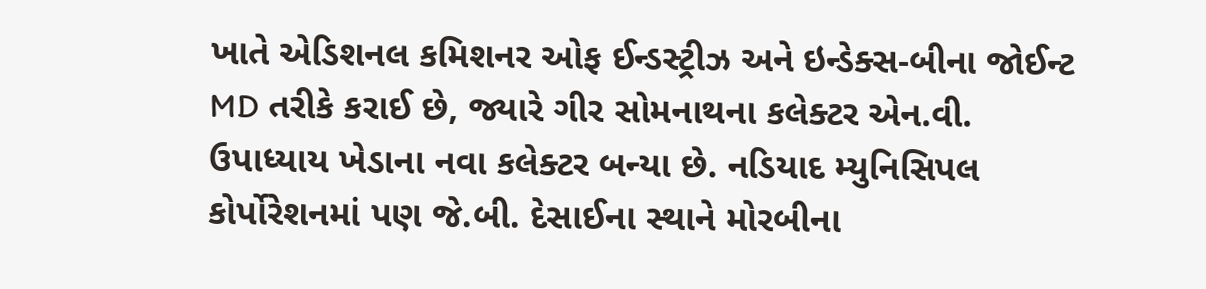ખાતે એડિશનલ કમિશનર ઓફ ઈન્ડસ્ટ્રીઝ અને ઇન્ડેક્સ-બીના જોઈન્ટ MD તરીકે કરાઈ છે, જ્યારે ગીર સોમનાથના કલેક્ટર એન.વી. ઉપાધ્યાય ખેડાના નવા કલેક્ટર બન્યા છે. નડિયાદ મ્યુનિસિપલ કોર્પોરેશનમાં પણ જે.બી. દેસાઈના સ્થાને મોરબીના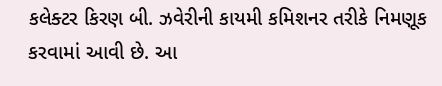કલેક્ટર કિરણ બી. ઝવેરીની કાયમી કમિશનર તરીકે નિમણૂક કરવામાં આવી છે. આ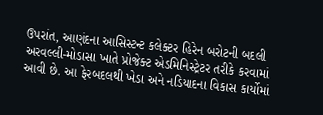ઉપરાંત, આણંદના આસિસ્ટન્ટ કલેક્ટર હિરેન બરોટની બદલી અરવલ્લી-મોડાસા ખાતે પ્રોજેક્ટ એડમિનિસ્ટ્રેટર તરીકે કરવામાં આવી છે. આ ફેરબદલથી ખેડા અને નડિયાદના વિકાસ કાર્યોમાં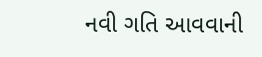નવી ગતિ આવવાની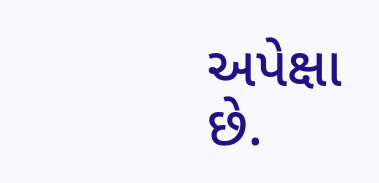અપેક્ષા છે.